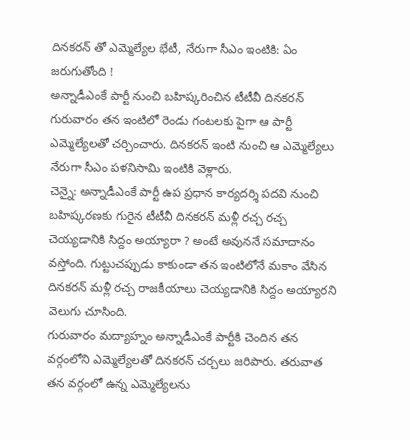దినకరన్ తో ఎమ్మెల్యేల భేటీ, నేరుగా సీఎం ఇంటికి: ఏం జరుగుతోంది !
అన్నాడీఎంకే పార్టీ నుంచి బహిష్కరించిన టీటీవీ దినకరన్ గురువారం తన ఇంటిలో రెండు గంటలకు పైగా ఆ పార్టీ ఎమ్మెల్యేలతో చర్చించారు. దినకరన్ ఇంటి నుంచి ఆ ఎమ్మెల్యేలు నేరుగా సీఎం పళనిసామి ఇంటికి వెళ్లారు.
చెన్నై: అన్నాడీఎంకే పార్టీ ఉప ప్రధాన కార్యదర్శి పదవి నుంచి బహిష్కరణకు గురైన టీటీవీ దినకరన్ మళ్లీ రచ్చ రచ్చ చెయ్యడానికి సిద్దం అయ్యారా ? అంటే అవుననే సమాదానం వస్తోంది. గుట్టుచప్పుడు కాకుండా తన ఇంటిలోనే మకాం వేసిన దినకరన్ మళ్లీ రచ్చ రాజకీయాలు చెయ్యడానికి సిద్దం అయ్యారని వెలుగు చూసింది.
గురువారం మద్యాహ్నం అన్నాడీఎంకే పార్టీకి చెందిన తన వర్గంలోని ఎమ్మెల్యేలతో దినకరన్ చర్చలు జరిపారు. తరువాత తన వర్గంలో ఉన్న ఎమ్మెల్యేలను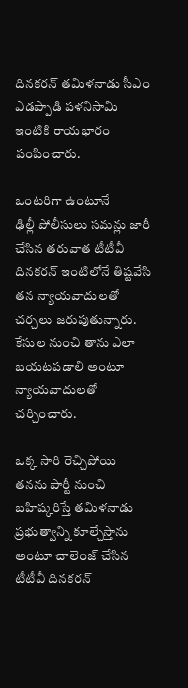దినకరన్ తమిళనాడు సీఎం ఎడప్పాడి పళనిసామి ఇంటికి రాయభారం పంపించారు.

ఒంటరిగా ఉంటూనే
ఢిల్లీ పోలీసులు సమన్లు జారీ చేసిన తరువాత టీటీవీ దినకరన్ ఇంటిలోనే తిష్టవేసి తన న్యాయవాదులతో చర్చలు జరుపుతున్నారు. కేసుల నుంచి తాను ఎలా బయటపడాలి అంటూ న్యాయవాదులతో చర్చించారు.

ఒక్క సారి రెచ్చిపోయి
తనను పార్టీ నుంచి బహిష్కరిస్తే తమిళనాడు ప్రభుత్వాన్ని కూల్చేస్తాను అంటూ చాలెంజ్ చేసిన టీటీవీ దినకరన్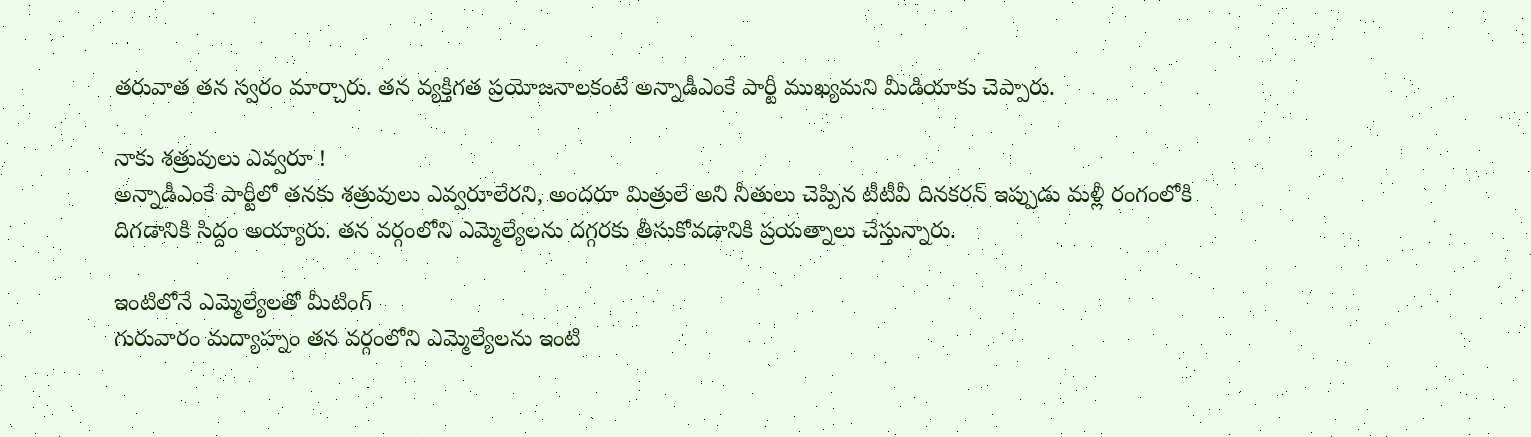తరువాత తన స్వరం మార్చారు. తన వ్యక్తిగత ప్రయోజనాలకంటే అన్నాడీఎంకే పార్టీ ముఖ్యమని మీడియాకు చెప్పారు.

నాకు శత్రువులు ఎవ్వరూ !
అన్నాడీఎంకే పార్టీలో తనకు శత్రువులు ఎవ్వరూలేరని, అందరూ మిత్రులే అని నీతులు చెప్పిన టీటీవీ దినకరన్ ఇప్పుడు మళ్లీ రంగంలోకి దిగడానికి సిద్దం అయ్యారు. తన వర్గంలోని ఎమ్మెల్యేలను దగ్గరకు తీసుకోవడానికి ప్రయత్నాలు చేస్తున్నారు.

ఇంటిలోనే ఎమ్మెల్యేలతో మీటింగ్
గురువారం మద్యాహ్నం తన వర్గంలోని ఎమ్మెల్యేలను ఇంటి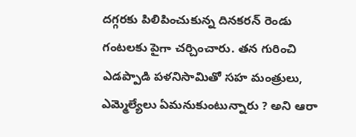దగ్గరకు పిలిపించుకున్న దినకరన్ రెండు గంటలకు పైగా చర్చించారు. తన గురించి ఎడప్పాడి పళనిసామితో సహ మంత్రులు, ఎమ్మెల్యేలు ఏమనుకుంటున్నారు ? అని ఆరా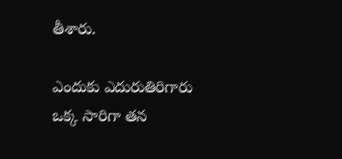తీశారు.

ఎందుకు ఎదురుతిరిగారు
ఒక్క సారిగా తన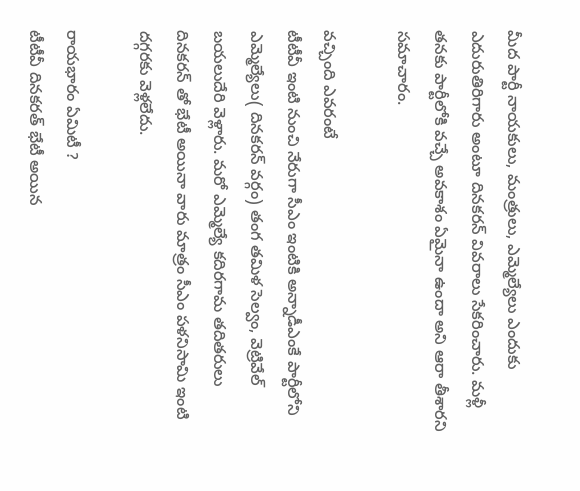మీద పార్టీ నాయకులు, మంత్రులు, ఎమ్మెల్యేలు ఎందుకు ఎదురుతిరిగారు అంటూ దినకరన్ వివరాలు సేకరించారు. మళ్లీ తనకు పార్టీలోకి వచ్చే అవకాశం ఏమైనా ఉందా అని ఆరా తీశారని సమాచారం.

వచ్చింది ఎవరంటే
టీటీవీ ఇంటి నుంచి నేరుగా సీఎం ఇంటికి అన్నాడీఎంకే పార్టీలోని ఎమ్మెల్యేలు( దినకరన్ వర్గం) తంగ తమిళ సెల్వం, వెట్రివేల్ బయలుదేరి వెళ్లారు. మరో ఎమ్మెల్యే కదిరగామ తదితరులు దినకరన్ తో భేటీ అయినా వారు మాత్రం సీఎం పళనిసామి ఇంటి దగ్గరకు వెళ్లలేదు.

రాయభారం ఏమిటీ ?
టీటీవీ దినకరత్ భేటీ అయిన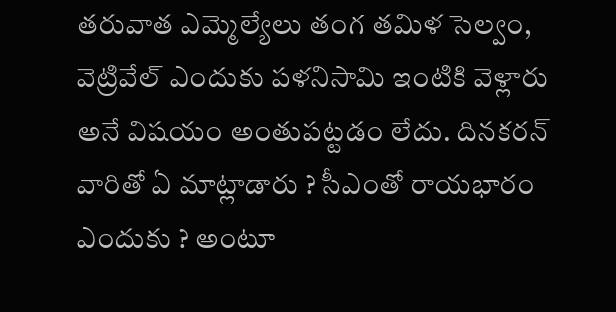తరువాత ఎమ్మెల్యేలు తంగ తమిళ సెల్వం, వెట్రివేల్ ఎందుకు పళనిసామి ఇంటికి వెళ్లారు అనే విషయం అంతుపట్టడం లేదు. దినకరన్ వారితో ఏ మాట్లాడారు ? సీఎంతో రాయభారం ఎందుకు ? అంటూ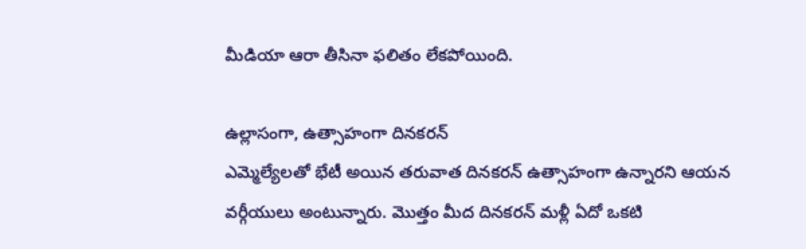మీడియా ఆరా తీసినా ఫలితం లేకపోయింది.

ఉల్లాసంగా, ఉత్సాహంగా దినకరన్
ఎమ్మెల్యేలతో భేటీ అయిన తరువాత దినకరన్ ఉత్సాహంగా ఉన్నారని ఆయన వర్గీయులు అంటున్నారు. మొత్తం మీద దినకరన్ మళ్లీ ఏదో ఒకటి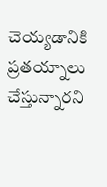చెయ్యడానికి ప్రతయ్నాలు చేస్తున్నారని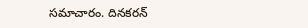సమాచారం. దినకరన్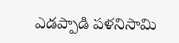ఎడప్పాడి పళనిసామి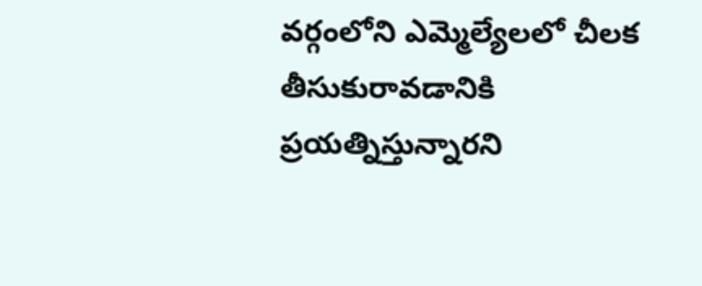వర్గంలోని ఎమ్మెల్యేలలో చీలక తీసుకురావడానికి ప్రయత్నిస్తున్నారని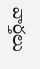వార్తలు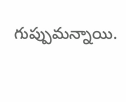గుప్పుమన్నాయి.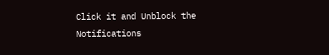Click it and Unblock the Notifications